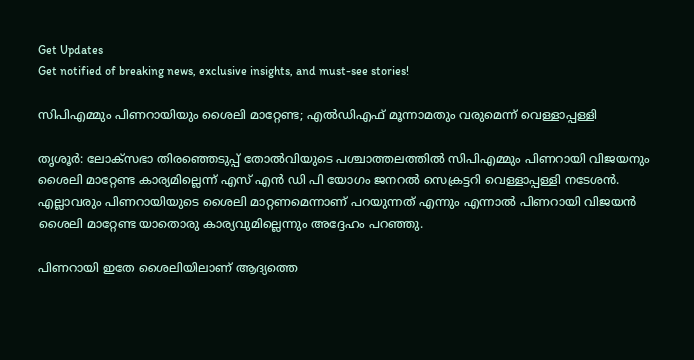Get Updates
Get notified of breaking news, exclusive insights, and must-see stories!

സിപിഎമ്മും പിണറായിയും ശൈലി മാറ്റേണ്ട; എല്‍ഡിഎഫ് മൂന്നാമതും വരുമെന്ന് വെള്ളാപ്പള്ളി

തൃശൂര്‍: ലോക്‌സഭാ തിരഞ്ഞെടുപ്പ് തോല്‍വിയുടെ പശ്ചാത്തലത്തില്‍ സിപിഎമ്മും പിണറായി വിജയനും ശൈലി മാറ്റേണ്ട കാര്യമില്ലെന്ന് എസ് എന്‍ ഡി പി യോഗം ജനറല്‍ സെക്രട്ടറി വെള്ളാപ്പള്ളി നടേശന്‍. എല്ലാവരും പിണറായിയുടെ ശൈലി മാറ്റണമെന്നാണ് പറയുന്നത് എന്നും എന്നാല്‍ പിണറായി വിജയന്‍ ശൈലി മാറ്റേണ്ട യാതൊരു കാര്യവുമില്ലെന്നും അദ്ദേഹം പറഞ്ഞു.

പിണറായി ഇതേ ശൈലിയിലാണ് ആദ്യത്തെ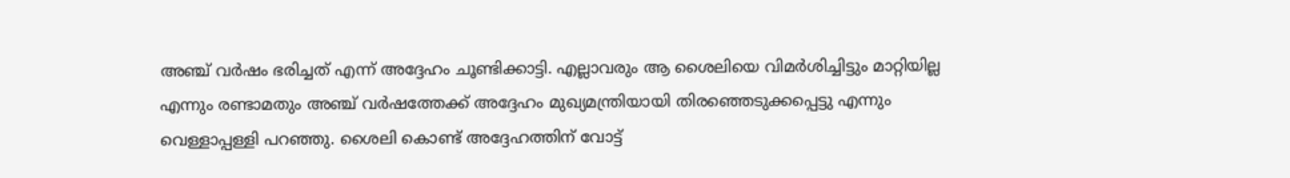അഞ്ച് വര്‍ഷം ഭരിച്ചത് എന്ന് അദ്ദേഹം ചൂണ്ടിക്കാട്ടി. എല്ലാവരും ആ ശൈലിയെ വിമര്‍ശിച്ചിട്ടും മാറ്റിയില്ല എന്നും രണ്ടാമതും അഞ്ച് വര്‍ഷത്തേക്ക് അദ്ദേഹം മുഖ്യമന്ത്രിയായി തിരഞ്ഞെടുക്കപ്പെട്ടു എന്നും വെള്ളാപ്പള്ളി പറഞ്ഞു. ശൈലി കൊണ്ട് അദ്ദേഹത്തിന് വോട്ട്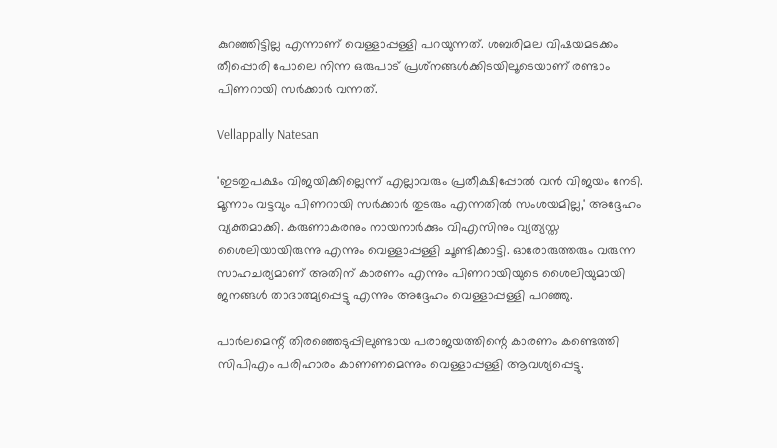കുറഞ്ഞിട്ടില്ല എന്നാണ് വെള്ളാപ്പള്ളി പറയുന്നത്. ശബരിമല വിഷയമടക്കം തീപ്പൊരി പോലെ നിന്ന ഒരുപാട് പ്രശ്‌നങ്ങള്‍ക്കിടയിലൂടെയാണ് രണ്ടാം പിണറായി സര്‍ക്കാര്‍ വന്നത്.

Vellappally Natesan

'ഇടതുപക്ഷം വിജയിക്കില്ലെന്ന് എല്ലാവരും പ്രതീക്ഷിപ്പോല്‍ വന്‍ വിജയം നേടി. മൂന്നാം വട്ടവും പിണറായി സര്‍ക്കാര്‍ തുടരും എന്നതില്‍ സംശയമില്ല,' അദ്ദേഹം വ്യക്തമാക്കി. കരുണാകരനും നായനാര്‍ക്കും വിഎസിനും വ്യത്യസ്ത ശൈലിയായിരുന്നു എന്നും വെള്ളാപ്പള്ളി ചൂണ്ടിക്കാട്ടി. ഓരോരുത്തരും വരുന്ന സാഹചര്യമാണ് അതിന് കാരണം എന്നും പിണറായിയുടെ ശൈലിയുമായി ജനങ്ങള്‍ താദാത്മ്യപ്പെട്ടു എന്നും അദ്ദേഹം വെള്ളാപ്പള്ളി പറഞ്ഞു.

പാര്‍ലമെന്റ് തിരഞ്ഞെടുപ്പിലുണ്ടായ പരാജയത്തിന്റെ കാരണം കണ്ടെത്തി സിപിഎം പരിഹാരം കാണണമെന്നും വെള്ളാപ്പള്ളി ആവശ്യപ്പെട്ടു.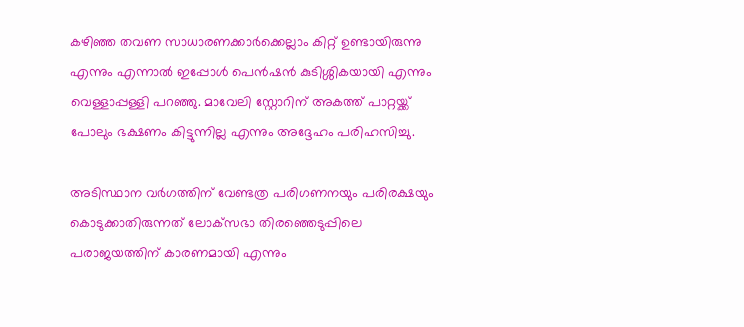കഴിഞ്ഞ തവണ സാധാരണക്കാര്‍ക്കെല്ലാം കിറ്റ് ഉണ്ടായിരുന്നു എന്നും എന്നാല്‍ ഇപ്പോള്‍ പെന്‍ഷന്‍ കുടിശ്ശികയായി എന്നും വെള്ളാപ്പള്ളി പറഞ്ഞു. മാവേലി സ്റ്റോറിന് അകത്ത് പാറ്റയ്ക്ക് പോലും ഭക്ഷണം കിട്ടുന്നില്ല എന്നും അദ്ദേഹം പരിഹസിച്ചു.

അടിസ്ഥാന വര്‍ഗത്തിന് വേണ്ടത്ര പരിഗണനയും പരിരക്ഷയും കൊടുക്കാതിരുന്നത് ലോക്‌സഭാ തിരഞ്ഞെടുപ്പിലെ പരാജയത്തിന് കാരണമായി എന്നും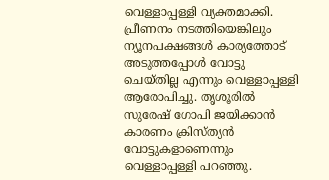വെള്ളാപ്പള്ളി വ്യക്തമാക്കി. പ്രീണനം നടത്തിയെങ്കിലും ന്യൂനപക്ഷങ്ങള്‍ കാര്യത്തോട് അടുത്തപ്പോള്‍ വോട്ടു ചെയ്തില്ല എന്നും വെള്ളാപ്പള്ളി ആരോപിച്ചു. തൃശൂരില്‍ സുരേഷ് ഗോപി ജയിക്കാന്‍ കാരണം ക്രിസ്ത്യന്‍ വോട്ടുകളാണെന്നും വെള്ളാപ്പള്ളി പറഞ്ഞു.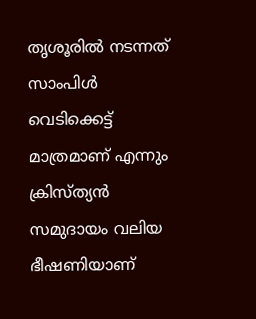തൃശൂരില്‍ നടന്നത് സാംപിള്‍ വെടിക്കെട്ട് മാത്രമാണ് എന്നും ക്രിസ്ത്യന്‍ സമുദായം വലിയ ഭീഷണിയാണ്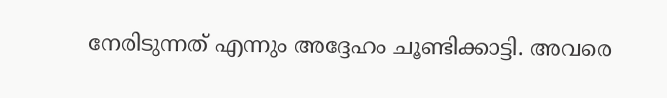നേരിടുന്നത് എന്നും അദ്ദേഹം ചൂണ്ടിക്കാട്ടി. അവരെ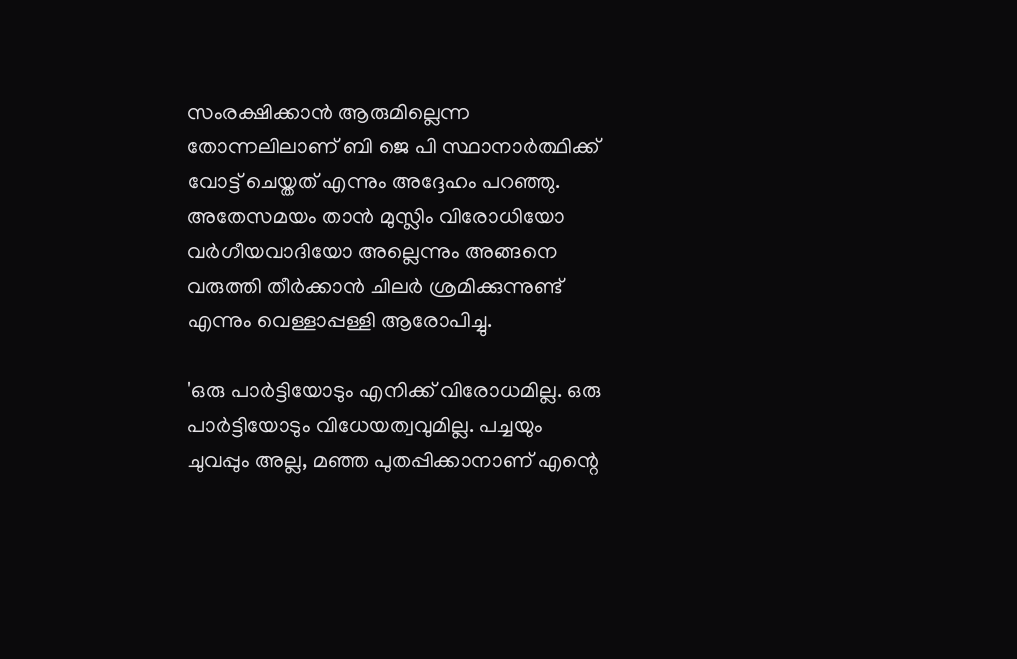സംരക്ഷിക്കാന്‍ ആരുമില്ലെന്ന തോന്നലിലാണ് ബി ജെ പി സ്ഥാനാര്‍ത്ഥിക്ക് വോട്ട് ചെയ്തത് എന്നും അദ്ദേഹം പറഞ്ഞു. അതേസമയം താന്‍ മുസ്ലിം വിരോധിയോ വര്‍ഗീയവാദിയോ അല്ലെന്നും അങ്ങനെ വരുത്തി തീര്‍ക്കാന്‍ ചിലര്‍ ശ്രമിക്കുന്നുണ്ട് എന്നും വെള്ളാപ്പള്ളി ആരോപിച്ചു.

'ഒരു പാര്‍ട്ടിയോടും എനിക്ക് വിരോധമില്ല. ഒരു പാര്‍ട്ടിയോടും വിധേയത്വവുമില്ല. പച്ചയും ചുവപ്പും അല്ല, മഞ്ഞ പുതപ്പിക്കാനാണ് എന്റെ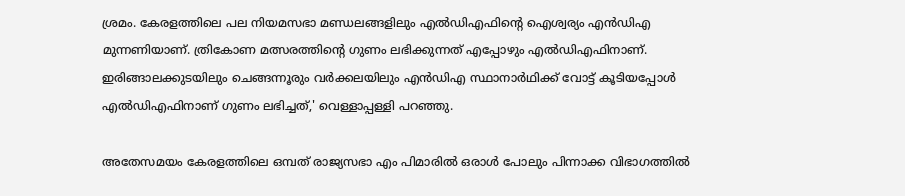ശ്രമം. കേരളത്തിലെ പല നിയമസഭാ മണ്ഡലങ്ങളിലും എല്‍ഡിഎഫിന്റെ ഐശ്വര്യം എന്‍ഡിഎ മുന്നണിയാണ്. ത്രികോണ മത്സരത്തിന്റെ ഗുണം ലഭിക്കുന്നത് എപ്പോഴും എല്‍ഡിഎഫിനാണ്. ഇരിങ്ങാലക്കുടയിലും ചെങ്ങന്നൂരും വര്‍ക്കലയിലും എന്‍ഡിഎ സ്ഥാനാര്‍ഥിക്ക് വോട്ട് കൂടിയപ്പോള്‍ എല്‍ഡിഎഫിനാണ് ഗുണം ലഭിച്ചത്,' വെള്ളാപ്പള്ളി പറഞ്ഞു.

അതേസമയം കേരളത്തിലെ ഒമ്പത് രാജ്യസഭാ എം പിമാരില്‍ ഒരാള്‍ പോലും പിന്നാക്ക വിഭാഗത്തില്‍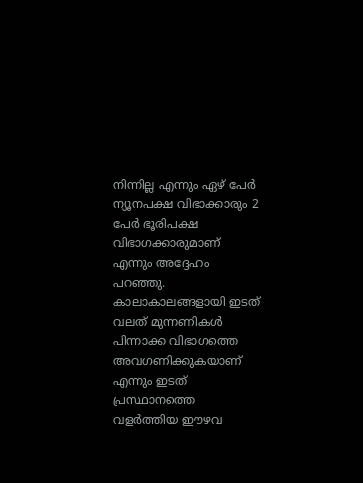നിന്നില്ല എന്നും ഏഴ് പേര്‍ ന്യൂനപക്ഷ വിഭാക്കാരും 2 പേര്‍ ഭൂരിപക്ഷ വിഭാഗക്കാരുമാണ് എന്നും അദ്ദേഹം പറഞ്ഞു. കാലാകാലങ്ങളായി ഇടത് വലത് മുന്നണികള്‍ പിന്നാക്ക വിഭാഗത്തെ അവഗണിക്കുകയാണ് എന്നും ഇടത് പ്രസ്ഥാനത്തെ വളര്‍ത്തിയ ഈഴവ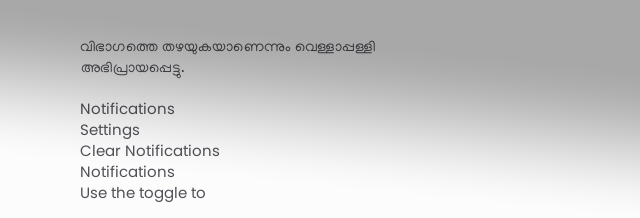വിഭാഗത്തെ തഴയുകയാണെന്നും വെള്ളാപ്പള്ളി അഭിപ്രായപ്പെട്ടു.

Notifications
Settings
Clear Notifications
Notifications
Use the toggle to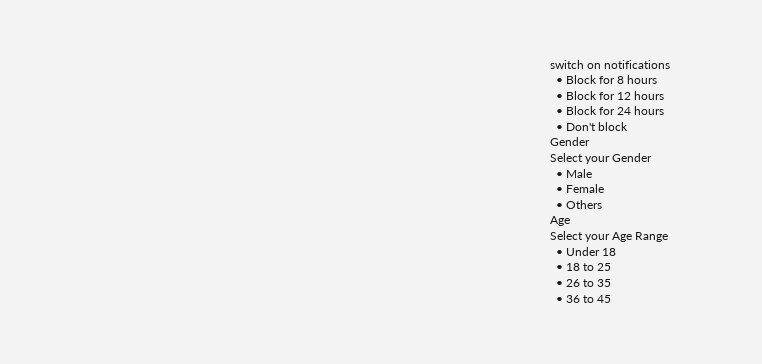switch on notifications
  • Block for 8 hours
  • Block for 12 hours
  • Block for 24 hours
  • Don't block
Gender
Select your Gender
  • Male
  • Female
  • Others
Age
Select your Age Range
  • Under 18
  • 18 to 25
  • 26 to 35
  • 36 to 45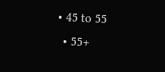• 45 to 55
  • 55+